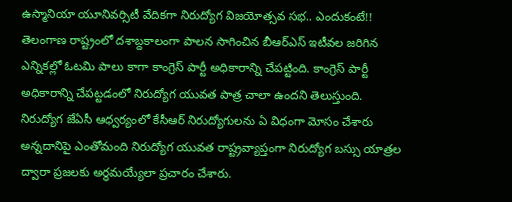ఉస్మానియా యూనివర్సిటీ వేదికగా నిరుద్యోగ విజయోత్సవ సభ.. ఎందుకంటే!!
తెలంగాణ రాష్ట్రంలో దశాబ్దకాలంగా పాలన సాగించిన బీఆర్ఎస్ ఇటీవల జరిగిన ఎన్నికల్లో ఓటమి పాలు కాగా కాంగ్రెస్ పార్టీ అధికారాన్ని చేపట్టింది. కాంగ్రెస్ పార్టీ అధికారాన్ని చేపట్టడంలో నిరుద్యోగ యువత పాత్ర చాలా ఉందని తెలుస్తుంది. నిరుద్యోగ జేఏసీ ఆధ్వర్యంలో కేసీఆర్ నిరుద్యోగులను ఏ విధంగా మోసం చేశారు అన్నదానిపై ఎంతోమంది నిరుద్యోగ యువత రాష్ట్రవ్యాప్తంగా నిరుద్యోగ బస్సు యాత్రల ద్వారా ప్రజలకు అర్థమయ్యేలా ప్రచారం చేశారు.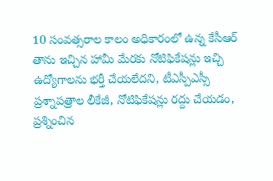10 సంవత్సరాల కాలం అధికారంలో ఉన్న కేసీఆర్ తాను ఇచ్చిన హామీ మేరకు నోటిఫికేషన్లు ఇచ్చి ఉద్యోగాలను భర్తీ చేయలేదని, టీఎస్పీఎస్సీ ప్రశ్నాపత్రాల లీకేజీ, నోటిఫికేషన్లు రద్దు చేయడం, ప్రశ్నించిన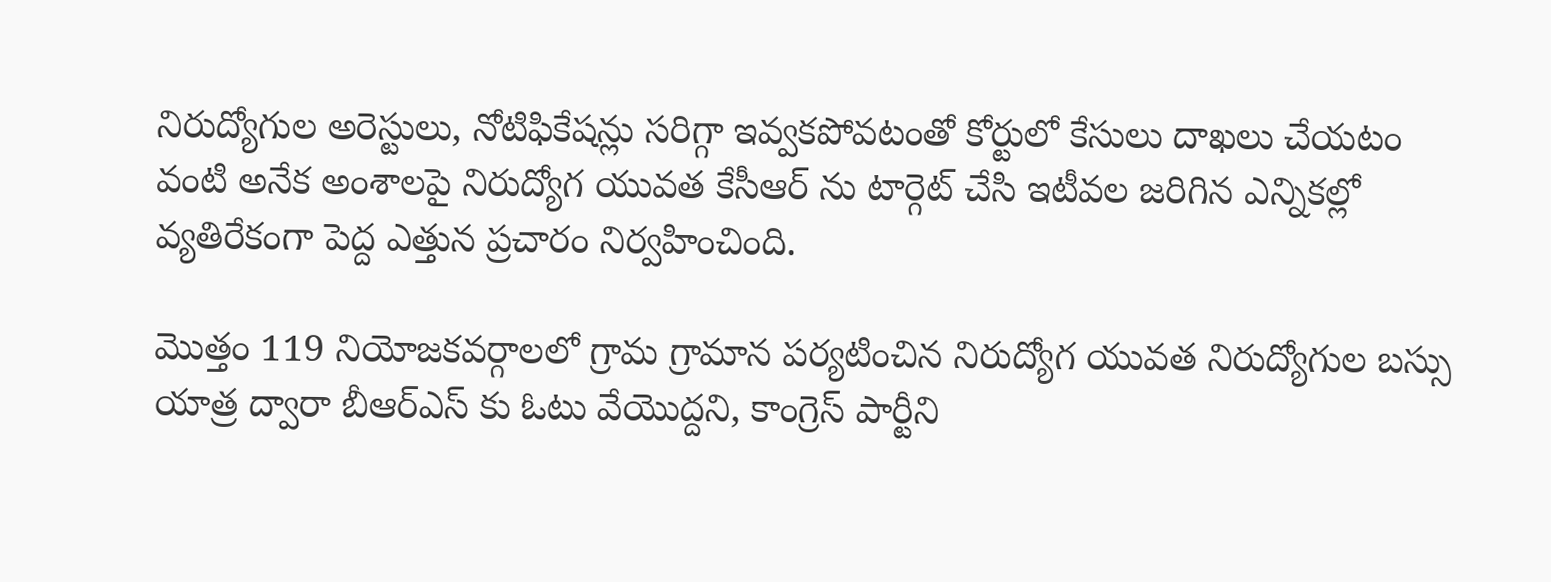నిరుద్యోగుల అరెస్టులు, నోటిఫికేషన్లు సరిగ్గా ఇవ్వకపోవటంతో కోర్టులో కేసులు దాఖలు చేయటం వంటి అనేక అంశాలపై నిరుద్యోగ యువత కేసీఆర్ ను టార్గెట్ చేసి ఇటీవల జరిగిన ఎన్నికల్లో వ్యతిరేకంగా పెద్ద ఎత్తున ప్రచారం నిర్వహించింది.

మొత్తం 119 నియోజకవర్గాలలో గ్రామ గ్రామాన పర్యటించిన నిరుద్యోగ యువత నిరుద్యోగుల బస్సు యాత్ర ద్వారా బీఆర్ఎస్ కు ఓటు వేయొద్దని, కాంగ్రెస్ పార్టీని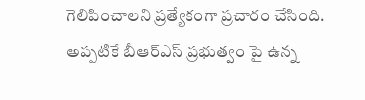గెలిపించాలని ప్రత్యేకంగా ప్రచారం చేసింది. అప్పటికే బీఆర్ఎస్ ప్రభుత్వం పై ఉన్న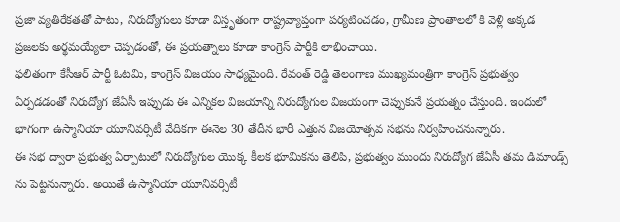ప్రజా వ్యతిరేకతతో పాటు, నిరుద్యోగులు కూడా విస్తృతంగా రాష్ట్రవ్యాప్తంగా పర్యటించడం, గ్రామీణ ప్రాంతాలలో కి వెళ్లి అక్కడ ప్రజలకు అర్థమయ్యేలా చెప్పడంతో, ఈ ప్రయత్నాలు కూడా కాంగ్రెస్ పార్టీకి లాభించాయి.
ఫలితంగా కేసీఆర్ పార్టీ ఓటమి, కాంగ్రెస్ విజయం సాధ్యమైంది. రేవంత్ రెడ్డి తెలంగాణ ముఖ్యమంత్రిగా కాంగ్రెస్ ప్రభుత్వం ఏర్పడడంతో నిరుద్యోగ జేఏసీ ఇప్పుడు ఈ ఎన్నికల విజయాన్ని నిరుద్యోగుల విజయంగా చెప్పుకునే ప్రయత్నం చేస్తుంది. ఇందులో భాగంగా ఉస్మానియా యూనివర్సిటీ వేదికగా ఈనెల 30 తేదీన భారీ ఎత్తున విజయోత్సవ సభను నిర్వహించనున్నారు.
ఈ సభ ద్వారా ప్రభుత్వ ఏర్పాటులో నిరుద్యోగుల యొక్క కీలక భూమికను తెలిపి, ప్రభుత్వం ముందు నిరుద్యోగ జేఏసీ తమ డిమాండ్స్ ను పెట్టనున్నారు. అయితే ఉస్మానియా యూనివర్సిటీ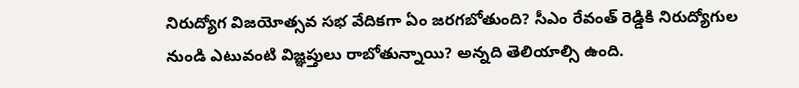నిరుద్యోగ విజయోత్సవ సభ వేదికగా ఏం జరగబోతుంది? సీఎం రేవంత్ రెడ్డికి నిరుద్యోగుల నుండి ఎటువంటి విజ్ఞప్తులు రాబోతున్నాయి? అన్నది తెలియాల్సి ఉంది.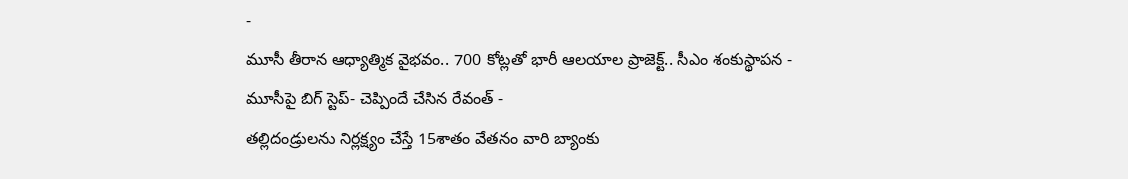-
మూసీ తీరాన ఆధ్యాత్మిక వైభవం.. 700 కోట్లతో భారీ ఆలయాల ప్రాజెక్ట్.. సీఎం శంకుస్థాపన -
మూసీపై బిగ్ స్టెప్- చెప్పిందే చేసిన రేవంత్ -
తల్లిదండ్రులను నిర్లక్ష్యం చేస్తే 15శాతం వేతనం వారి బ్యాంకు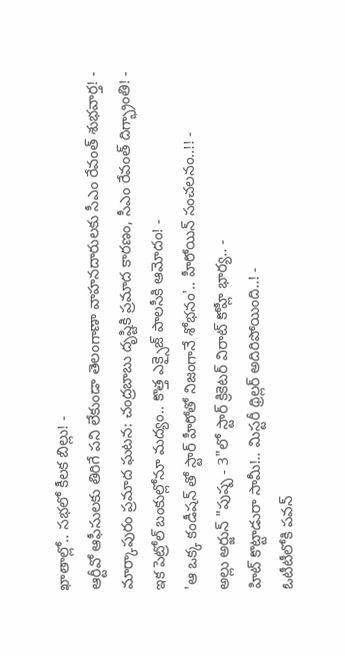ఖాతాల్లో.. సభలో కీలక బిల్లు! -
ఆర్టీవో ఆఫీసులకు తిరిగే పని లేకుండా తెలంగాణా వాహనదారులకు సీఎం రేవంత్ శుభవార్త! -
మార్కాపురం ప్రమాద ఘటన: చంద్రబాబు దృష్టికి ప్రమాద కారణం, సీఎం రేవంత్ దిగ్భ్రాంతి! -
ఇక పెట్రోల్ బంకుల్లోనూ మద్యం.. కొత్త ఎక్సైజ్ పాలసీకి ఆమోదం! -
'ఆ ఒక్క కండీషన్ తో స్టార్ హీరోతో నిజంగానే శోభనం'.. హీరోయిన్ సంచలనం..!! -
అల్లు అర్జున్ "పుష్ప - 3"లో స్టార్ క్రికెటర్ విరాట్ కోహ్లీ భార్య.. -
హిట్ కొట్టాడురా సామీ!.. మిస్టరీ థ్రిల్లర్ అదిరిపోయింది..! -
ఓటీటీలోకి పవన్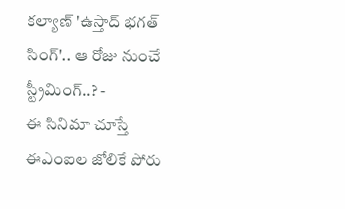కల్యాణ్ 'ఉస్తాద్ భగత్ సింగ్'.. ఆ రోజు నుంచే స్ట్రీమింగ్..? -
ఈ సినిమా చూస్తే ఈఎంఐల జోలికే పోరు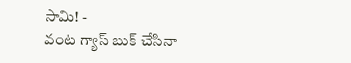సామి! -
వంట గ్యాస్ బుక్ చేసినా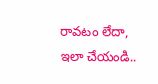రావటం లేదా, ఇలా చేయండి..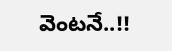వెంటనే..!!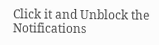Click it and Unblock the Notifications